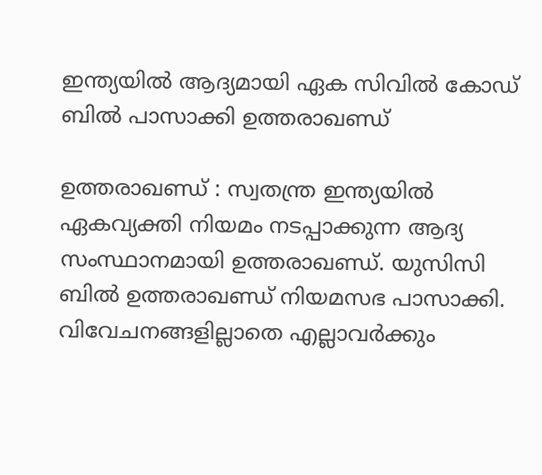ഇന്ത്യയില്‍ ആദ്യമായി ഏക സിവില്‍ കോഡ് ബില്‍ പാസാക്കി ഉത്തരാഖണ്ഡ്

ഉത്തരാഖണ്ഡ് : സ്വതന്ത്ര ഇന്ത്യയില്‍ ഏകവ്യക്തി നിയമം നടപ്പാക്കുന്ന ആദ്യ സംസ്ഥാനമായി ഉത്തരാഖണ്ഡ്. യുസിസി ബില്‍ ഉത്തരാഖണ്ഡ് നിയമസഭ പാസാക്കി. വിവേചനങ്ങളില്ലാതെ എല്ലാവര്‍ക്കും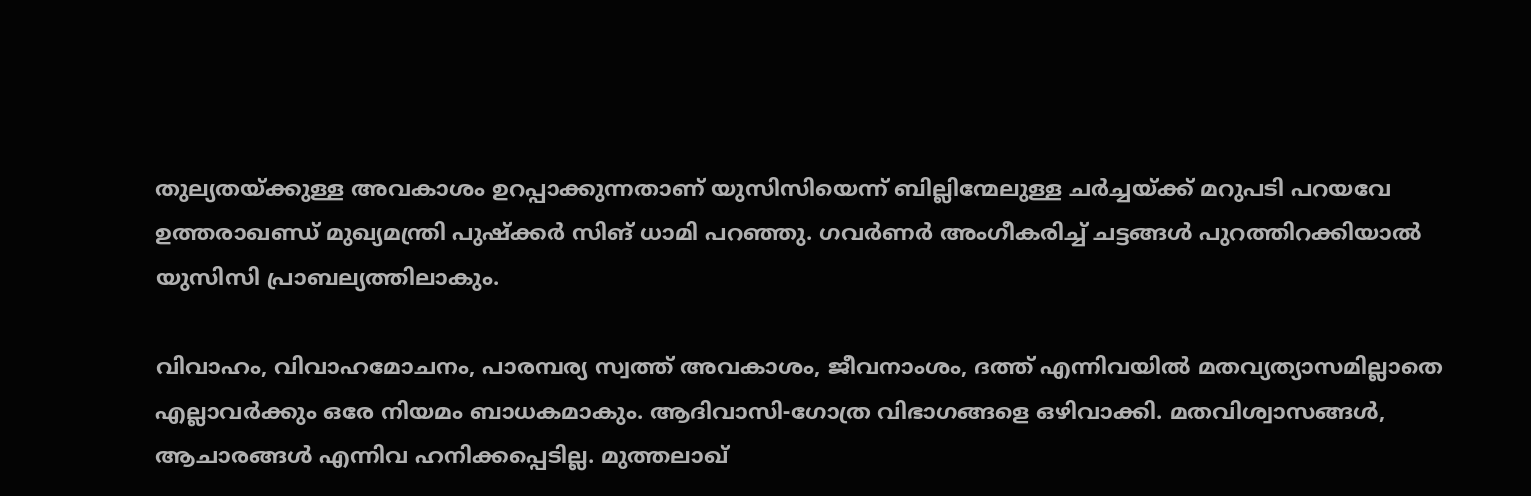തുല്യതയ്ക്കുള്ള അവകാശം ഉറപ്പാക്കുന്നതാണ് യുസിസിയെന്ന് ബില്ലിന്മേലുള്ള ചര്‍ച്ചയ്ക്ക് മറുപടി പറയവേ ഉത്തരാഖണ്ഡ് മുഖ്യമന്ത്രി പുഷ്‌ക്കര്‍ സിങ് ധാമി പറഞ്ഞു. ഗവര്‍ണര്‍ അംഗീകരിച്ച് ചട്ടങ്ങള്‍ പുറത്തിറക്കിയാല്‍ യുസിസി പ്രാബല്യത്തിലാകും.

വിവാഹം, വിവാഹമോചനം, പാരമ്പര്യ സ്വത്ത് അവകാശം, ജീവനാംശം, ദത്ത് എന്നിവയില്‍ മതവ്യത്യാസമില്ലാതെ എല്ലാവര്‍ക്കും ഒരേ നിയമം ബാധകമാകും. ആദിവാസി-ഗോത്ര വിഭാഗങ്ങളെ ഒഴിവാക്കി. മതവിശ്വാസങ്ങള്‍, ആചാരങ്ങള്‍ എന്നിവ ഹനിക്കപ്പെടില്ല. മുത്തലാഖ്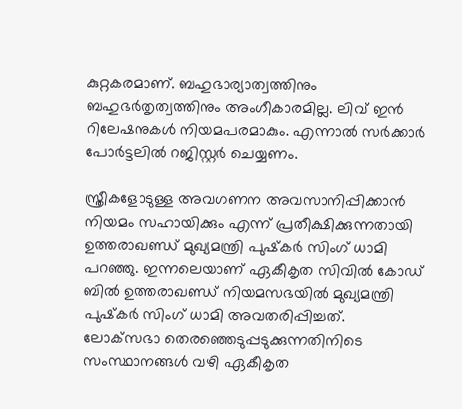കുറ്റകരമാണ്. ബഹുഭാര്യാത്വത്തിനും ബഹുഭര്‍തൃത്വത്തിനും അംഗീകാരമില്ല. ലിവ് ഇന്‍ റിലേഷനുകള്‍ നിയമപരമാകും. എന്നാല്‍ സര്‍ക്കാര്‍ പോര്‍ട്ടലില്‍ റജിസ്റ്റര്‍ ചെയ്യണം.

സ്ത്രീകളോടുള്ള അവഗണന അവസാനിപ്പിക്കാന്‍ നിയമം സഹായിക്കും എന്ന് പ്രതീക്ഷിക്കുന്നതായി ഉത്തരാഖണ്ഡ് മുഖ്യമന്ത്രി പുഷ്‌കര്‍ സിംഗ് ധാമി പറഞ്ഞു. ഇന്നലെയാണ് ഏകീകൃത സിവില്‍ കോഡ് ബില്‍ ഉത്തരാഖണ്ഡ് നിയമസഭയില്‍ മുഖ്യമന്ത്രി പുഷ്‌കര്‍ സിംഗ് ധാമി അവതരിപ്പിച്ചത്. ലോക്‌സഭാ തെരഞ്ഞെടുപ്പടുക്കുന്നതിനിടെ സംസ്ഥാനങ്ങള്‍ വഴി ഏകീകൃത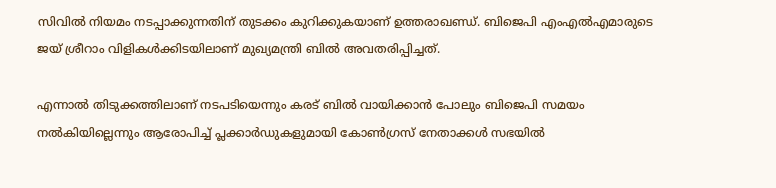സിവില്‍ നിയമം നടപ്പാക്കുന്നതിന് തുടക്കം കുറിക്കുകയാണ് ഉത്തരാഖണ്ഡ്. ബിജെപി എംഎല്‍എമാരുടെ ജയ് ശ്രീറാം വിളികള്‍ക്കിടയിലാണ് മുഖ്യമന്ത്രി ബില്‍ അവതരിപ്പിച്ചത്.

എന്നാല്‍ തിടുക്കത്തിലാണ് നടപടിയെന്നും കരട് ബില്‍ വായിക്കാന്‍ പോലും ബിജെപി സമയം നല്‍കിയില്ലെന്നും ആരോപിച്ച് പ്ലക്കാര്‍ഡുകളുമായി കോണ്‍ഗ്രസ് നേതാക്കള്‍ സഭയില്‍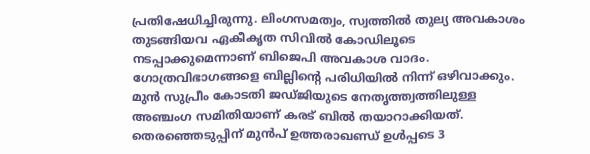പ്രതിഷേധിച്ചിരുന്നു. ലിംഗസമത്വം, സ്വത്തില്‍ തുല്യ അവകാശം തുടങ്ങിയവ ഏകീകൃത സിവില്‍ കോഡിലൂടെ നടപ്പാക്കുമെന്നാണ് ബിജെപി അവകാശ വാദം. ഗോത്രവിഭാഗങ്ങളെ ബില്ലിന്റെ പരിധിയില്‍ നിന്ന് ഒഴിവാക്കും. മുന്‍ സുപ്രീം കോടതി ജഡ്ജിയുടെ നേതൃത്ത്വത്തിലുള്ള അഞ്ചംഗ സമിതിയാണ് കരട് ബില്‍ തയാറാക്കിയത്. തെരഞ്ഞെടുപ്പിന് മുന്‍പ് ഉത്തരാഖണ്ഡ് ഉള്‍പ്പടെ 3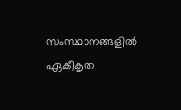സംസ്ഥാനങ്ങളില്‍ ഏകീകൃത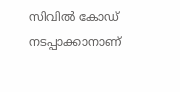സിവില്‍ കോഡ് നടപ്പാക്കാനാണ്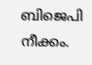ബിജെപി നീക്കം.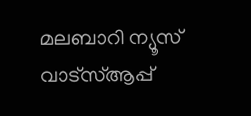മലബാറി ന്യൂസ് വാട്‌സ്ആപ്പ്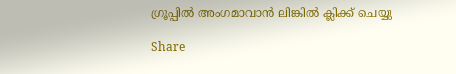ഗ്രൂപ്പില്‍ അംഗമാവാന്‍ ലിങ്കില്‍ ക്ലിക്ക് ചെയ്യു

Share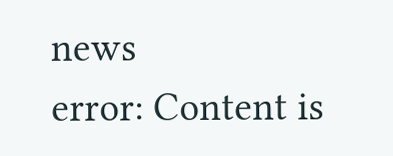news
error: Content is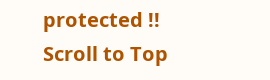protected !!
Scroll to Top